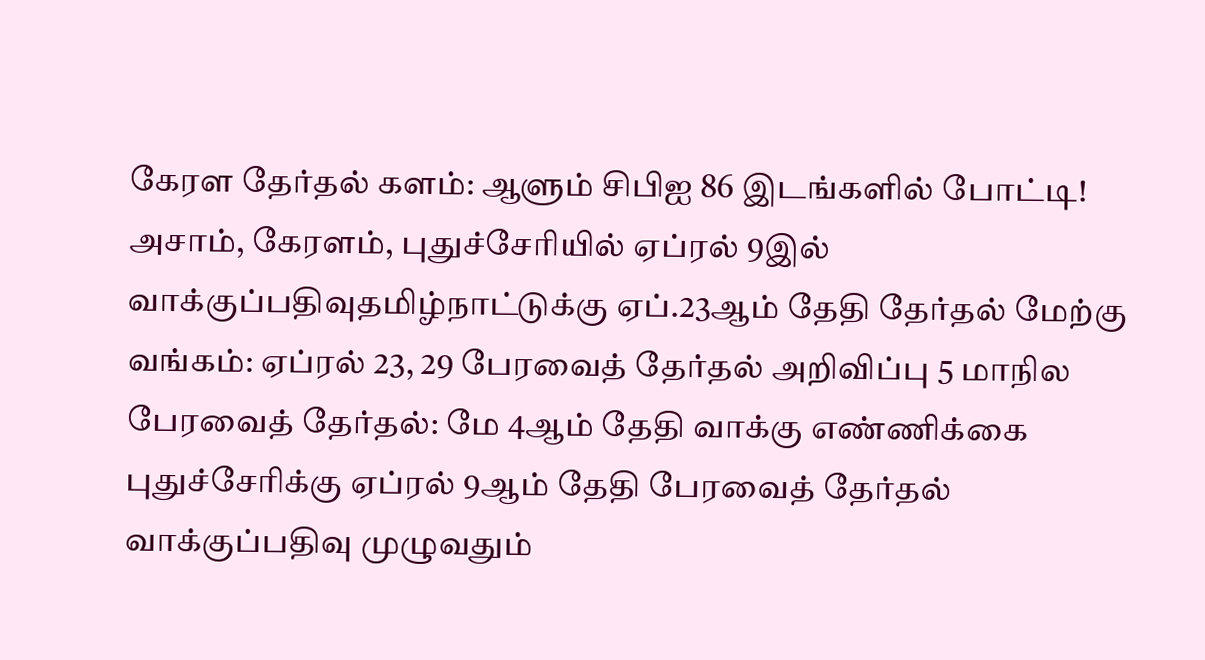கேரள தேர்தல் களம்: ஆளும் சிபிஐ 86 இடங்களில் போட்டி! அசாம், கேரளம், புதுச்சேரியில் ஏப்ரல் 9இல் வாக்குப்பதிவுதமிழ்நாட்டுக்கு ஏப்.23ஆம் தேதி தேர்தல் மேற்கு வங்கம்: ஏப்ரல் 23, 29 பேரவைத் தேர்தல் அறிவிப்பு 5 மாநில பேரவைத் தேர்தல்: மே 4ஆம் தேதி வாக்கு எண்ணிக்கை புதுச்சேரிக்கு ஏப்ரல் 9ஆம் தேதி பேரவைத் தேர்தல் வாக்குப்பதிவு முழுவதும்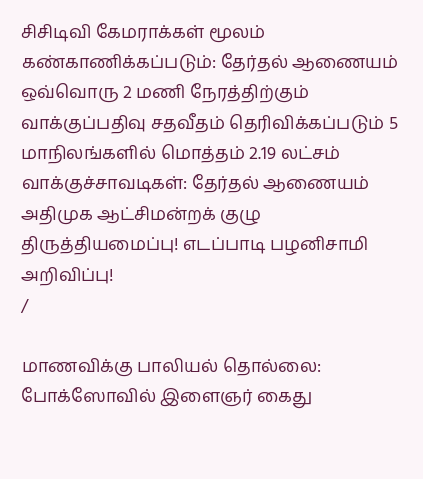சிசிடிவி கேமராக்கள் மூலம் கண்காணிக்கப்படும்: தேர்தல் ஆணையம் ஒவ்வொரு 2 மணி நேரத்திற்கும் வாக்குப்பதிவு சதவீதம் தெரிவிக்கப்படும் 5 மாநிலங்களில் மொத்தம் 2.19 லட்சம் வாக்குச்சாவடிகள்: தேர்தல் ஆணையம் அதிமுக ஆட்சிமன்றக் குழு திருத்தியமைப்பு! எடப்பாடி பழனிசாமி அறிவிப்பு!
/

மாணவிக்கு பாலியல் தொல்லை: போக்ஸோவில் இளைஞர் கைது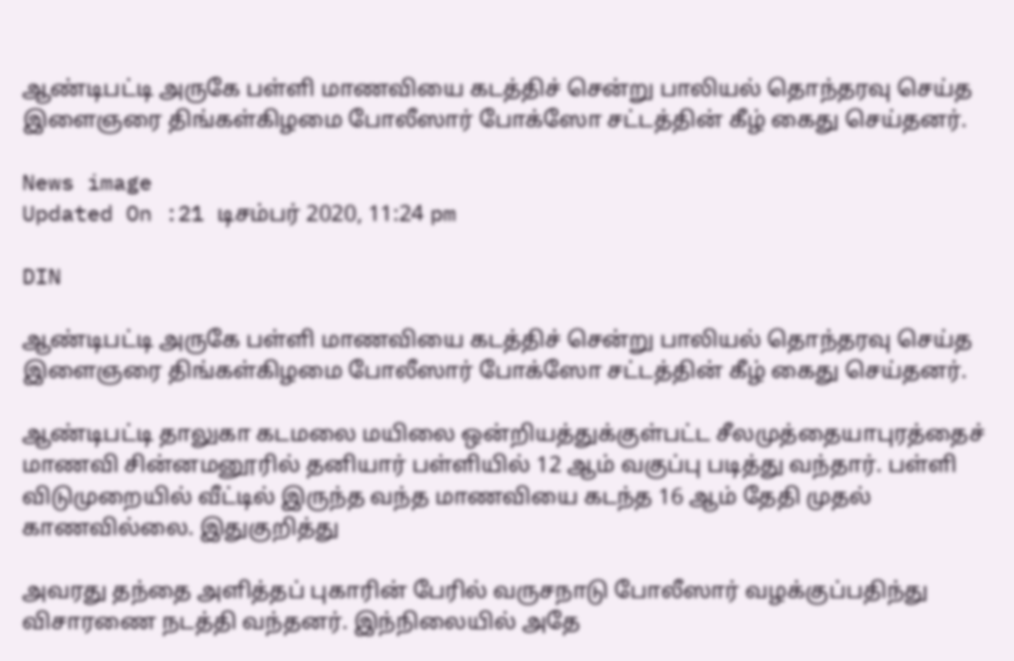ஆண்டிபட்டி அருகே பள்ளி மாணவியை கடத்திச் சென்று பாலியல் தொந்தரவு செய்த இளைஞரை திங்கள்கிழமை போலீஸார் போக்ஸோ சட்டத்தின் கீழ் கைது செய்தனர்.

News image
Updated On :21 டிசம்பர் 2020, 11:24 pm

DIN

ஆண்டிபட்டி அருகே பள்ளி மாணவியை கடத்திச் சென்று பாலியல் தொந்தரவு செய்த இளைஞரை திங்கள்கிழமை போலீஸார் போக்ஸோ சட்டத்தின் கீழ் கைது செய்தனர்.

ஆண்டிபட்டி தாலுகா கடமலை மயிலை ஒன்றியத்துக்குள்பட்ட சீலமுத்தையாபுரத்தைச் மாணவி சின்னமனூரில் தனியார் பள்ளியில் 12 ஆம் வகுப்பு படித்து வந்தார். பள்ளி விடுமுறையில் வீட்டில் இருந்த வந்த மாணவியை கடந்த 16 ஆம் தேதி முதல் காணவில்லை. இதுகுறித்து

அவரது தந்தை அளித்தப் புகாரின் பேரில் வருசநாடு போலீஸார் வழக்குப்பதிந்து விசாரணை நடத்தி வந்தனர். இந்நிலையில் அதே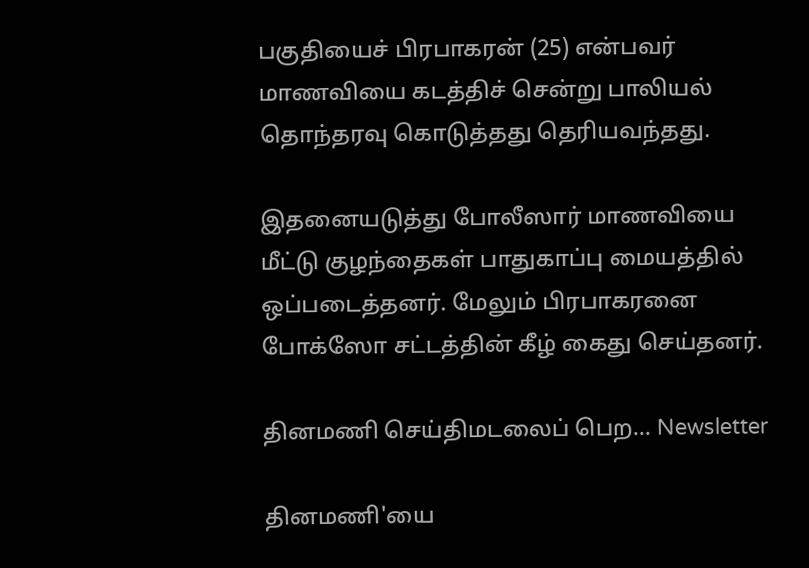பகுதியைச் பிரபாகரன் (25) என்பவர் மாணவியை கடத்திச் சென்று பாலியல் தொந்தரவு கொடுத்தது தெரியவந்தது.

இதனையடுத்து போலீஸார் மாணவியை மீட்டு குழந்தைகள் பாதுகாப்பு மையத்தில் ஒப்படைத்தனர். மேலும் பிரபாகரனை போக்ஸோ சட்டத்தின் கீழ் கைது செய்தனர்.

தினமணி செய்திமடலைப் பெற... Newsletter

தினமணி'யை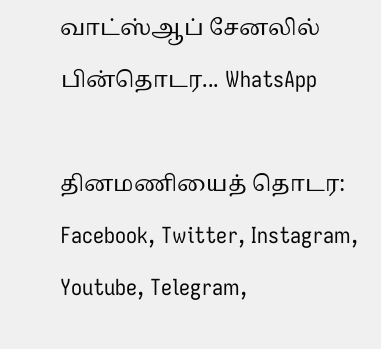வாட்ஸ்ஆப் சேனலில் பின்தொடர... WhatsApp

தினமணியைத் தொடர: Facebook, Twitter, Instagram, Youtube, Telegram,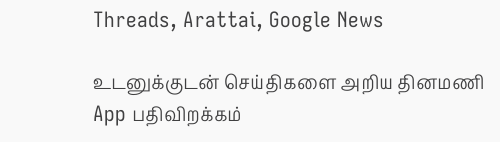Threads, Arattai, Google News

உடனுக்குடன் செய்திகளை அறிய தினமணி App பதிவிறக்கம்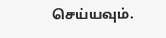செய்யவும்.